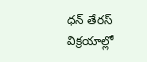ధన్ తేరస్ విక్రయాల్లో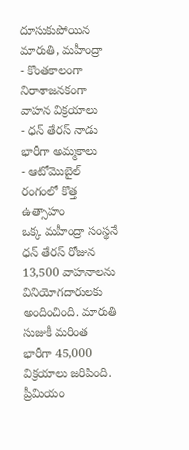దూసుకుపోయిన మారుతి, మహీంద్రా
- కొంతకాలంగా నిరాశాజనకంగా వాహన విక్రయాలు
- ధన్ తేరస్ నాడు భారీగా అమ్మకాలు
- ఆటోమొబైల్ రంగంలో కొత్త ఉత్సాహం
ఒక్క మహీంద్రా సంస్థనే ధన్ తేరస్ రోజున 13,500 వాహనాలను వినియోగదారులకు అందించింది. మారుతి సుజుకీ మరింత భారీగా 45,000 విక్రయాలు జరిపింది. ప్రీమియం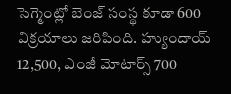సెగ్మెంట్లో బెంజ్ సంస్థ కూడా 600 విక్రయాలు జరిపింది. హ్యుందాయ్ 12,500, ఎంజీ మోటార్స్ 700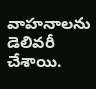వాహనాలను డెలివరీ చేశాయి.